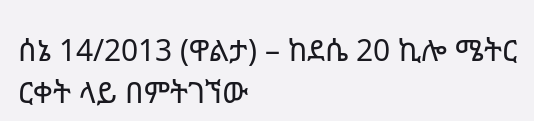ሰኔ 14/2013 (ዋልታ) – ከደሴ 20 ኪሎ ሜትር ርቀት ላይ በምትገኘው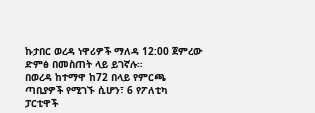ኩታበር ወረዳ ነዋሪዎች ማለዳ 12:00 ጀምረው ድምፅ በመስጠት ላይ ይገኛሉ።
በወረዳ ከተማዋ ከ72 በላይ የምርጫ ጣቢያዎች የሚገኙ ሲሆን፣ 6 የፖለቲካ ፓርቲዋች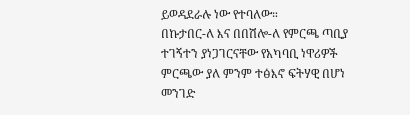ይወዳደራሉ ነው የተባለው።
በኩታበር-ለ እና በበሽሎ-ለ የምርጫ ጣቢያ ተገኝተን ያነጋገርናቸው የአካባቢ ነዋሪዎች ምርጫው ያለ ምንም ተፅእኖ ፍትሃዊ በሆነ መንገድ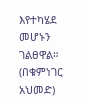እየተካሄደ መሆኑን ገልፀዋል።
(በቁምነገር አህመድ)